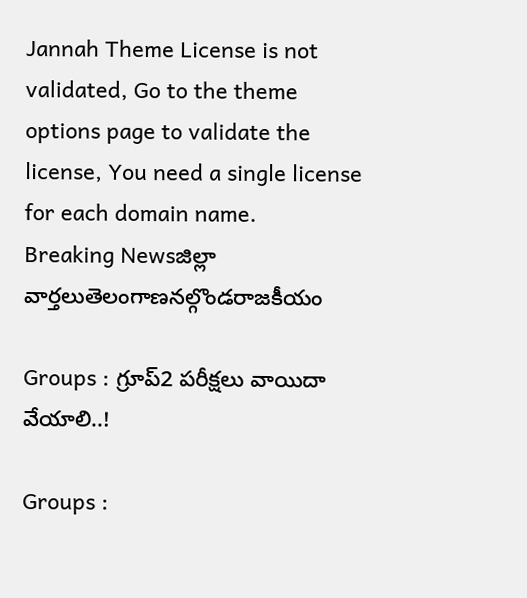Jannah Theme License is not validated, Go to the theme options page to validate the license, You need a single license for each domain name.
Breaking Newsజిల్లా వార్తలుతెలంగాణనల్గొండరాజకీయం

Groups : గ్రూప్2 పరీక్షలు వాయిదా వేయాలి..!

Groups :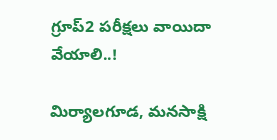గ్రూప్2 పరీక్షలు వాయిదా వేయాలి..!

మిర్యాలగూడ, మనసాక్షి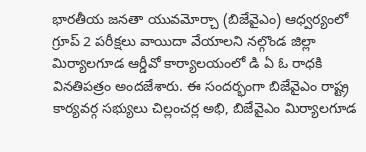భారతీయ జనతా యువమోర్చా (బిజేవైఎం) ఆధ్వర్యంలో గ్రూప్ 2 పరీక్షలు వాయిదా వేయాలని నల్గొండ జిల్లా మిర్యాలగూడ ఆర్డీవో కార్యాలయంలో డి ఏ ఓ రాధకి వినతిపత్రం అందజేశారు. ఈ సందర్భంగా బిజేవైఎం రాష్ట్ర కార్యవర్గ సభ్యులు చిల్లంచర్ల అభి, బిజేవైఎం మిర్యాలగూడ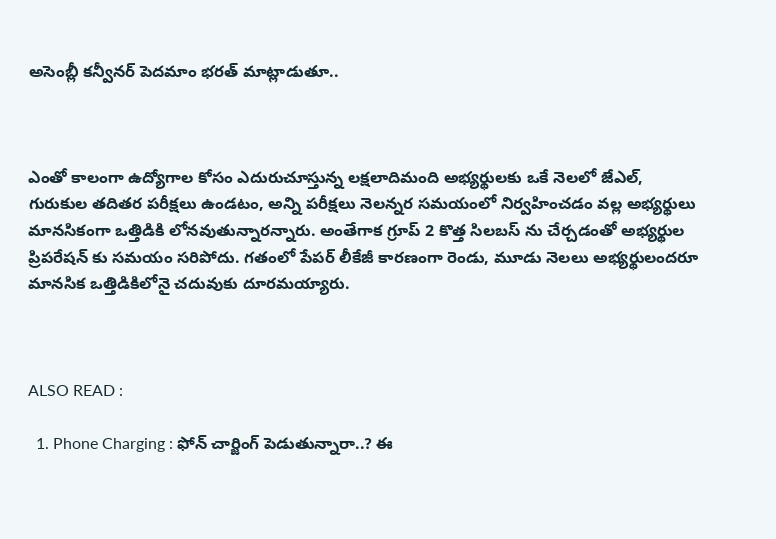అసెంబ్లీ కన్వీనర్ పెదమాం భరత్ మాట్లాడుతూ..



ఎంతో కాలంగా ఉద్యోగాల కోసం ఎదురుచూస్తున్న లక్షలాదిమంది అభ్యర్థులకు ఒకే నెలలో జేఎల్, గురుకుల తదితర పరీక్షలు ఉండటం, అన్ని పరీక్షలు నెలన్నర సమయంలో నిర్వహించడం వల్ల అభ్యర్థులు మానసికంగా ఒత్తిడికి లోనవుతున్నారన్నారు. అంతేగాక గ్రూప్ 2 కొత్త సిలబస్ ను చేర్చడంతో అభ్యర్థుల ప్రిపరేషన్ కు సమయం సరిపోదు. గతంలో పేపర్ లీకేజీ కారణంగా రెండు, మూడు నెలలు అభ్యర్థులందరూ మానసిక ఒత్తిడికిలోనై చదువుకు దూరమయ్యారు.



ALSO READ :

  1. Phone Charging : ఫోన్ చార్జింగ్ పెడుతున్నారా..? ఈ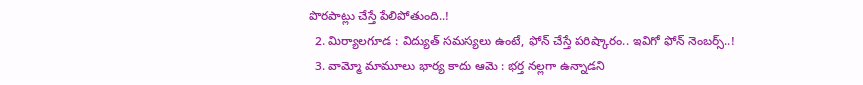పొరపాట్లు చేస్తే పేలిపోతుంది..!
  2. మిర్యాలగూడ : విద్యుత్ సమస్యలు ఉంటే, ఫోన్ చేస్తే పరిష్కారం.. ఇవిగో ఫోన్ నెంబర్స్..!
  3. వామ్మో మామూలు భార్య కాదు ఆమె : భర్త నల్లగా ఉన్నాడని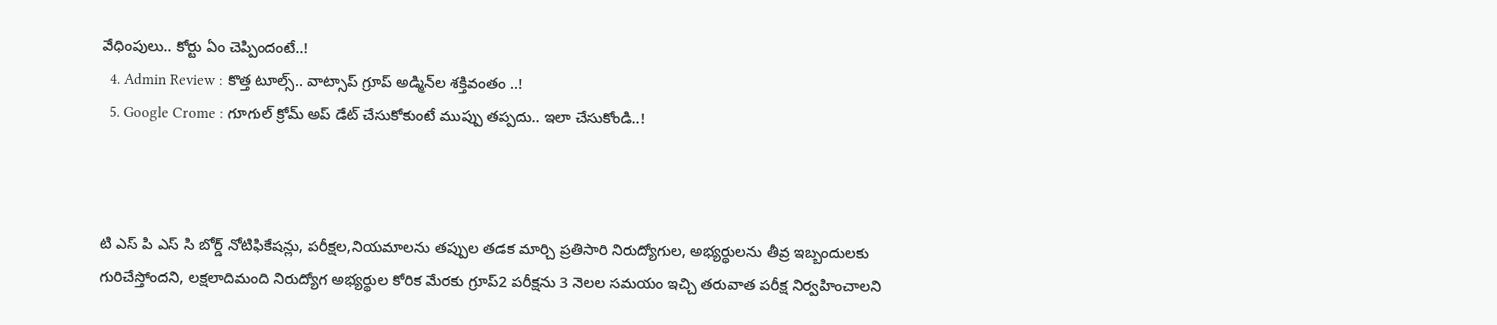వేధింపులు.. కోర్టు ఏం చెప్పిందంటే..!
  4. Admin Review : కొత్త టూల్స్‌.. వాట్సాప్ గ్రూప్ అడ్మిన్‌ల శక్తివంతం ..!
  5. Google Crome : గూగుల్ క్రోమ్ అప్ డేట్ చేసుకోకుంటే ముప్పు తప్పదు.. ఇలా చేసుకోండి..!



టి ఎస్ పి ఎస్ సి బోర్డ్ నోటిఫికేషన్లు, పరీక్షల,నియమాలను తప్పుల తడక మార్చి ప్రతిసారి నిరుద్యోగుల, అభ్యర్థులను తీవ్ర ఇబ్బందులకు గురిచేస్తోందని, లక్షలాదిమంది నిరుద్యోగ అభ్యర్థుల కోరిక మేరకు గ్రూప్2 పరీక్షను 3 నెలల సమయం ఇచ్చి తరువాత పరీక్ష నిర్వహించాలని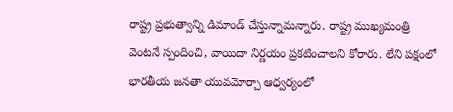రాష్ట్ర ప్రభుత్వాన్ని డిమాండ్ చేస్తున్నామన్నారు. రాష్ట్ర ముఖ్యమంత్రి వెంటనే స్పందించి, వాయిదా నిర్ణయం ప్రకటించాలని కోరారు. లేని పక్షంలో భారతీయ జనతా యువమోర్చా ఆధ్వర్యంలో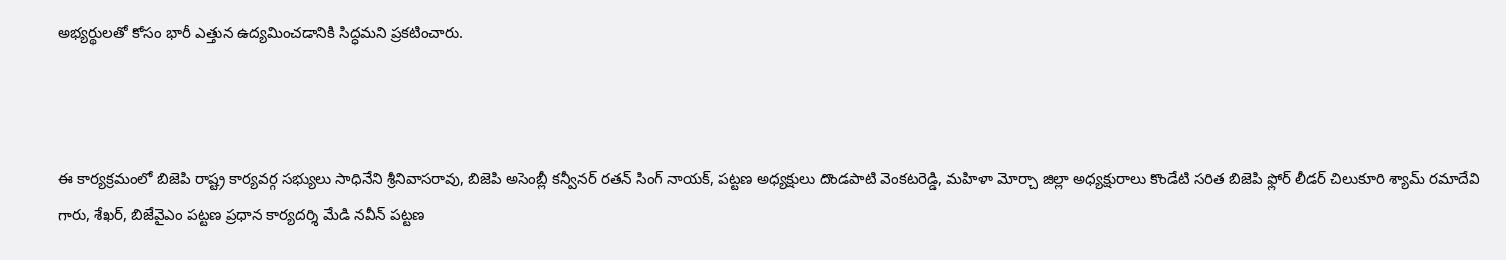అభ్యర్థులతో కోసం భారీ ఎత్తున ఉద్యమించడానికి సిద్ధమని ప్రకటించారు.



ఈ కార్యక్రమంలో బిజెపి రాష్ట్ర కార్యవర్గ సభ్యులు సాధినేని శ్రీనివాసరావు, బిజెపి అసెంబ్లీ కన్వీనర్ రతన్ సింగ్ నాయక్, పట్టణ అధ్యక్షులు దొండపాటి వెంకటరెడ్డి, మహిళా మోర్చా జిల్లా అధ్యక్షురాలు కొండేటి సరిత బిజెపి ఫ్లోర్ లీడర్ చిలుకూరి శ్యామ్ రమాదేవి గారు, శేఖర్, బిజేవైఎం పట్టణ ప్రధాన కార్యదర్శి మేడి నవీన్ పట్టణ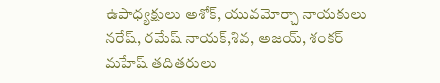ఉపాధ్యక్షులు అశోక్, యువమోర్చా నాయకులు నరేష్, రమేష్ నాయక్,శివ, అజయ్, శంకర్ మహేష్ తదితరులు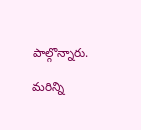పాల్గొన్నారు.

మరిన్ని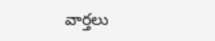వార్తలు